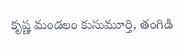కృష్ణ మండలం కుసుమూర్తి, తంగిడి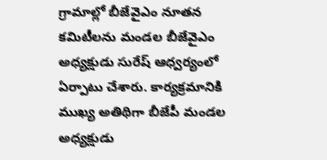గ్రామాల్లో బీజేవైఎం నూతన కమిటీలను మండల బీజేవైఎం అధ్యక్షుడు సురేష్ ఆధ్వర్యంలో ఏర్పాటు చేశారు. కార్యక్రమానికి ముఖ్య అతిథిగా బీజేపీ మండల అధ్యక్షుడు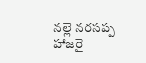నల్లె నరసప్ప హాజరై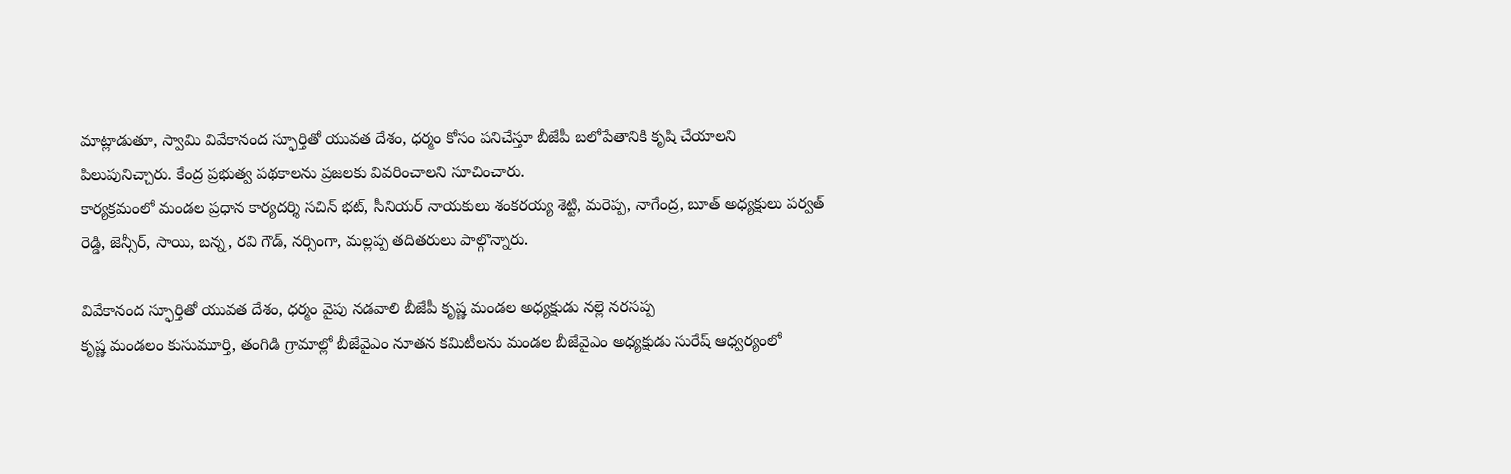మాట్లాడుతూ, స్వామి వివేకానంద స్ఫూర్తితో యువత దేశం, ధర్మం కోసం పనిచేస్తూ బీజేపీ బలోపేతానికి కృషి చేయాలని పిలుపునిచ్చారు. కేంద్ర ప్రభుత్వ పథకాలను ప్రజలకు వివరించాలని సూచించారు.
కార్యక్రమంలో మండల ప్రధాన కార్యదర్శి సచిన్ భట్, సీనియర్ నాయకులు శంకరయ్య శెట్టి, మరెప్ప, నాగేంద్ర, బూత్ అధ్యక్షులు పర్వత్ రెడ్డి, జెన్సీర్, సాయి, బన్న, రవి గౌడ్, నర్సింగా, మల్లప్ప తదితరులు పాల్గొన్నారు.

వివేకానంద స్ఫూర్తితో యువత దేశం, ధర్మం వైపు నడవాలి బీజేపీ కృష్ణ మండల అధ్యక్షుడు నల్లె నరసప్ప
కృష్ణ మండలం కుసుమూర్తి, తంగిడి గ్రామాల్లో బీజేవైఎం నూతన కమిటీలను మండల బీజేవైఎం అధ్యక్షుడు సురేష్ ఆధ్వర్యంలో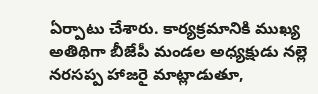ఏర్పాటు చేశారు. కార్యక్రమానికి ముఖ్య అతిథిగా బీజేపీ మండల అధ్యక్షుడు నల్లె నరసప్ప హాజరై మాట్లాడుతూ,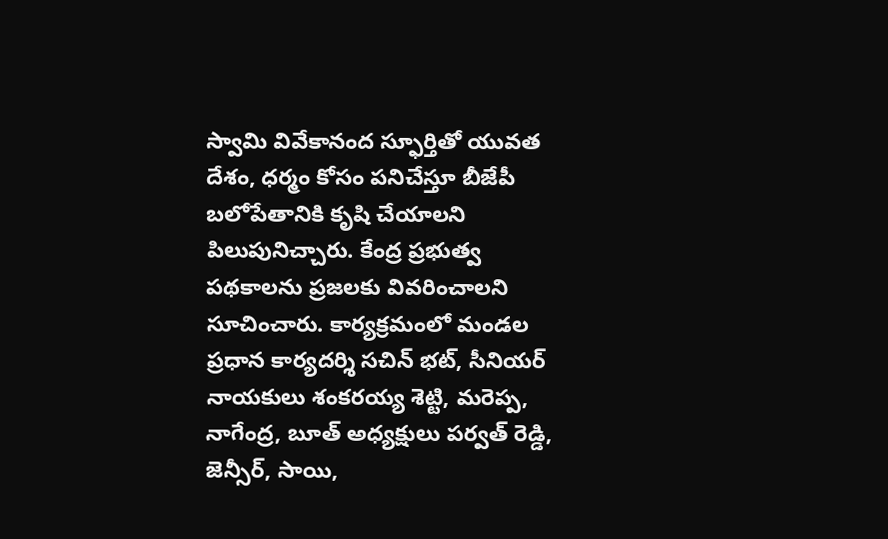స్వామి వివేకానంద స్ఫూర్తితో యువత దేశం, ధర్మం కోసం పనిచేస్తూ బీజేపీ బలోపేతానికి కృషి చేయాలని పిలుపునిచ్చారు. కేంద్ర ప్రభుత్వ పథకాలను ప్రజలకు వివరించాలని సూచించారు. కార్యక్రమంలో మండల ప్రధాన కార్యదర్శి సచిన్ భట్, సీనియర్ నాయకులు శంకరయ్య శెట్టి, మరెప్ప, నాగేంద్ర, బూత్ అధ్యక్షులు పర్వత్ రెడ్డి, జెన్సీర్, సాయి,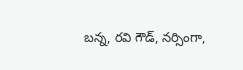బన్న, రవి గౌడ్, నర్సింగా,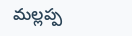మల్లప్ప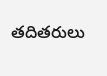తదితరులు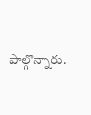పాల్గొన్నారు.